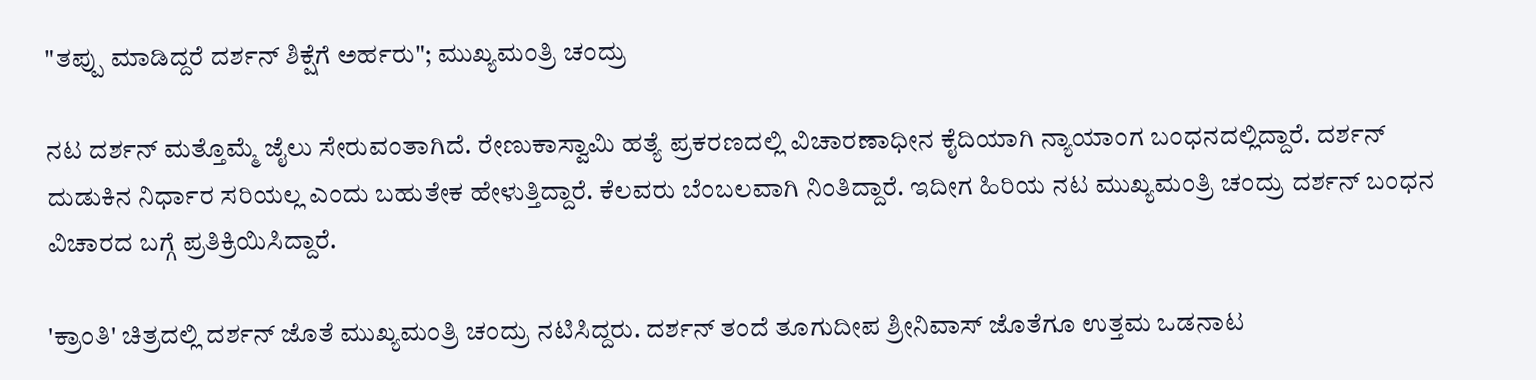"ತಪ್ಪು ಮಾಡಿದ್ದರೆ ದರ್ಶನ್ ಶಿಕ್ಷೆಗೆ ಅರ್ಹರು"; ಮುಖ್ಯಮಂತ್ರಿ ಚಂದ್ರು

ನಟ ದರ್ಶನ್ ಮತ್ತೊಮ್ಮೆ ಜೈಲು ಸೇರುವಂತಾಗಿದೆ. ರೇಣುಕಾಸ್ವಾಮಿ ಹತ್ಯೆ ಪ್ರಕರಣದಲ್ಲಿ ವಿಚಾರಣಾಧೀನ ಕೈದಿಯಾಗಿ ನ್ಯಾಯಾಂಗ ಬಂಧನದಲ್ಲಿದ್ದಾರೆ. ದರ್ಶನ್‌ ದುಡುಕಿನ ನಿರ್ಧಾರ ಸರಿಯಲ್ಲ ಎಂದು ಬಹುತೇಕ ಹೇಳುತ್ತಿದ್ದಾರೆ. ಕೆಲವರು ಬೆಂಬಲವಾಗಿ ನಿಂತಿದ್ದಾರೆ. ಇದೀಗ ಹಿರಿಯ ನಟ ಮುಖ್ಯಮಂತ್ರಿ ಚಂದ್ರು ದರ್ಶನ್ ಬಂಧನ ವಿಚಾರದ ಬಗ್ಗೆ ಪ್ರತಿಕ್ರಿಯಿಸಿದ್ದಾರೆ.

'ಕ್ರಾಂತಿ' ಚಿತ್ರದಲ್ಲಿ ದರ್ಶನ್ ಜೊತೆ ಮುಖ್ಯಮಂತ್ರಿ ಚಂದ್ರು ನಟಿಸಿದ್ದರು. ದರ್ಶನ್ ತಂದೆ ತೂಗುದೀಪ ಶ್ರೀನಿವಾಸ್ ಜೊತೆಗೂ ಉತ್ತಮ ಒಡನಾಟ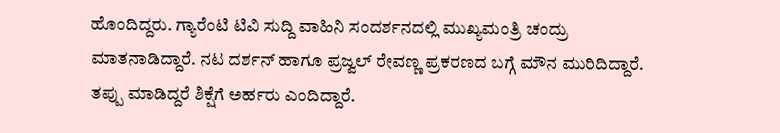ಹೊಂದಿದ್ದರು. ಗ್ಯಾರೆಂಟಿ ಟಿವಿ ಸುದ್ದಿ ವಾಹಿನಿ ಸಂದರ್ಶನದಲ್ಲಿ ಮುಖ್ಯಮಂತ್ರಿ ಚಂದ್ರು ಮಾತನಾಡಿದ್ದಾರೆ. ನಟ ದರ್ಶನ್ ಹಾಗೂ ಪ್ರಜ್ವಲ್ ರೇವಣ್ಣ ಪ್ರಕರಣದ ಬಗ್ಗೆ ಮೌನ ಮುರಿದಿದ್ದಾರೆ. ತಪ್ಪು ಮಾಡಿದ್ದರೆ ಶಿಕ್ಷೆಗೆ ಅರ್ಹರು ಎಂದಿದ್ದಾರೆ.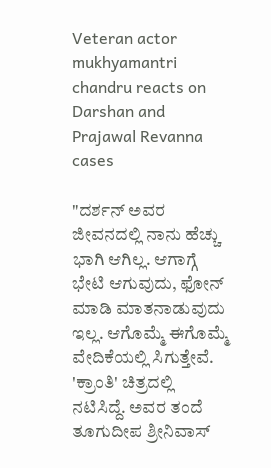Veteran actor mukhyamantri chandru reacts on Darshan and Prajawal Revanna cases

"ದರ್ಶನ್ ಅವರ ಜೀವನದಲ್ಲಿ ನಾನು ಹೆಚ್ಚು ಭಾಗಿ ಆಗಿಲ್ಲ. ಆಗಾಗ್ಗೆ ಭೇಟಿ ಆಗುವುದು, ಫೋನ್ ಮಾಡಿ ಮಾತನಾಡುವುದು ಇಲ್ಲ. ಆಗೊಮ್ಮೆ ಈಗೊಮ್ಮೆ ವೇದಿಕೆಯಲ್ಲಿ ಸಿಗುತ್ತೇವೆ. 'ಕ್ರಾಂತಿ' ಚಿತ್ರದಲ್ಲಿ ನಟಿಸಿದ್ದೆ. ಅವರ ತಂದೆ ತೂಗುದೀಪ ಶ್ರೀನಿವಾಸ್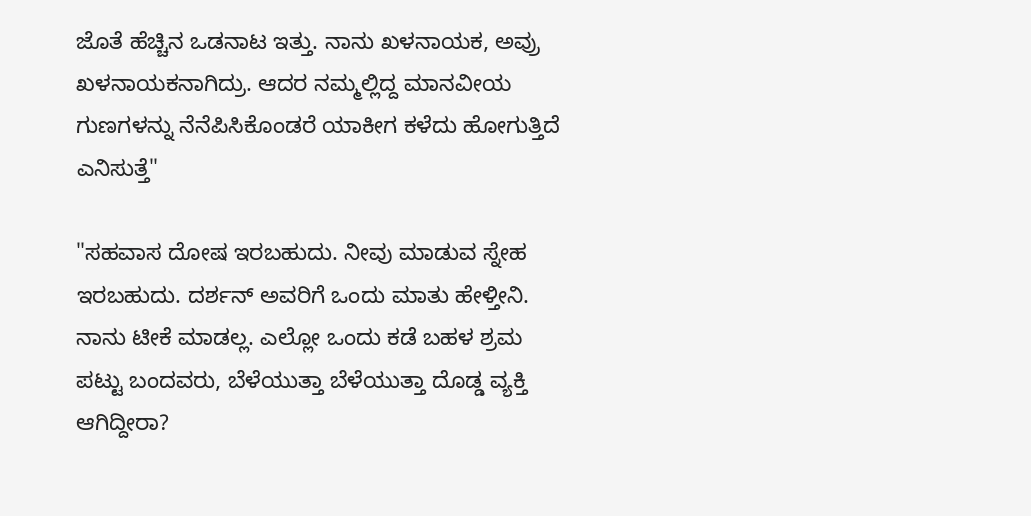ಜೊತೆ ಹೆಚ್ಚಿನ ಒಡನಾಟ ಇತ್ತು. ನಾನು ಖಳನಾಯಕ, ಅವ್ರು ಖಳನಾಯಕನಾಗಿದ್ರು. ಆದರ ನಮ್ಮಲ್ಲಿದ್ದ ಮಾನವೀಯ ಗುಣಗಳನ್ನು ನೆನೆಪಿಸಿಕೊಂಡರೆ ಯಾಕೀಗ ಕಳೆದು ಹೋಗುತ್ತಿದೆ ಎನಿಸುತ್ತೆ"

"ಸಹವಾಸ ದೋಷ ಇರಬಹುದು. ನೀವು ಮಾಡುವ ಸ್ನೇಹ ಇರಬಹುದು. ದರ್ಶನ್ ಅವರಿಗೆ ಒಂದು ಮಾತು ಹೇಳ್ತೀನಿ. ನಾನು ಟೀಕೆ ಮಾಡಲ್ಲ. ಎಲ್ಲೋ ಒಂದು ಕಡೆ ಬಹಳ ಶ್ರಮ ಪಟ್ಟು ಬಂದವರು, ಬೆಳೆಯುತ್ತಾ ಬೆಳೆಯುತ್ತಾ ದೊಡ್ಡ ವ್ಯಕ್ತಿ ಆಗಿದ್ದೀರಾ?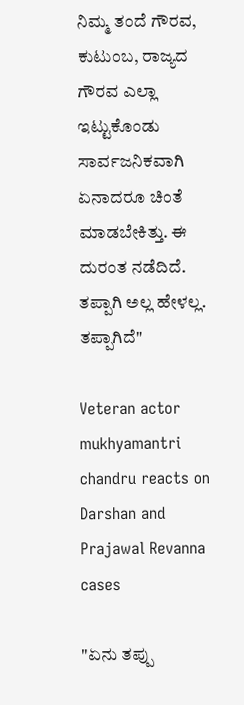ನಿಮ್ಮ ತಂದೆ ಗೌರವ, ಕುಟುಂಬ, ರಾಜ್ಯದ ಗೌರವ ಎಲ್ಲಾ ಇಟ್ಟುಕೊಂಡು ಸಾರ್ವಜನಿಕವಾಗಿ ಏನಾದರೂ ಚಿಂತೆ ಮಾಡಬೇಕಿತ್ತು. ಈ ದುರಂತ ನಡೆದಿದೆ. ತಪ್ಪಾಗಿ ಅಲ್ಲ ಹೇಳಲ್ಲ. ತಪ್ಪಾಗಿದೆ"

Veteran actor mukhyamantri chandru reacts on Darshan and Prajawal Revanna cases

"ಏನು ತಪ್ಪು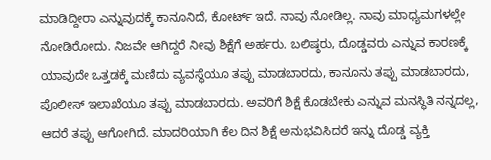ಮಾಡಿದ್ದೀರಾ ಎನ್ನುವುದಕ್ಕೆ ಕಾನೂನಿದೆ, ಕೋರ್ಟ್ ಇದೆ. ನಾವು ನೋಡಿಲ್ಲ. ನಾವು ಮಾಧ್ಯಮಗಳಲ್ಲೇ ನೋಡಿರೋದು. ನಿಜವೇ ಆಗಿದ್ದರೆ ನೀವು ಶಿಕ್ಷೆಗೆ ಅರ್ಹರು. ಬಲಿಷ್ಠರು, ದೊಡ್ಡವರು ಎನ್ನುವ ಕಾರಣಕ್ಕೆ ಯಾವುದೇ ಒತ್ತಡಕ್ಕೆ ಮಣಿದು ವ್ಯವಸ್ಥೆಯೂ ತಪ್ಪು ಮಾಡಬಾರದು, ಕಾನೂನು ತಪ್ಪು ಮಾಡಬಾರದು, ಪೊಲೀಸ್ ಇಲಾಖೆಯೂ ತಪ್ಪು ಮಾಡಬಾರದು. ಅವರಿಗೆ ಶಿಕ್ಷೆ ಕೊಡಬೇಕು ಎನ್ನುವ ಮನಸ್ಥಿತಿ ನನ್ನದಲ್ಲ, ಆದರೆ ತಪ್ಪು ಆಗೋಗಿದೆ. ಮಾದರಿಯಾಗಿ ಕೆಲ ದಿನ ಶಿಕ್ಷೆ ಅನುಭವಿಸಿದರೆ ಇನ್ನು ದೊಡ್ಡ ವ್ಯಕ್ತಿ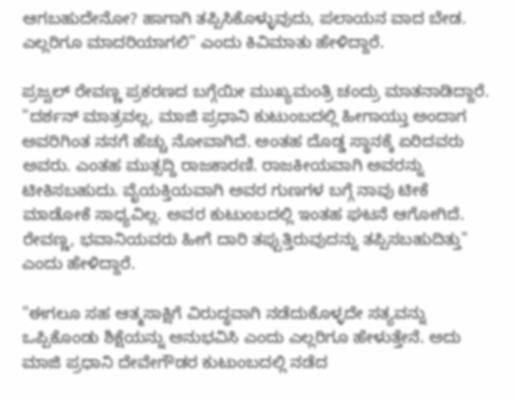ಆಗಬಹುದೇನೋ? ಹಾಗಾಗಿ ತಪ್ಪಿಸಿಕೊಳ್ಳುವುದು, ಪಲಾಯನ ವಾದ ಬೇಡ. ಎಲ್ಲರಿಗೂ ಮಾದರಿಯಾಗಲಿ" ಎಂದು ಕಿವಿಮಾತು ಹೇಳಿದ್ದಾರೆ.

ಪ್ರಜ್ವಲ್ ರೇವಣ್ಣ ಪ್ರಕರಣದ ಬಗ್ಗೆಯೀ ಮುಖ್ಯಮಂತ್ರಿ ಚಂದ್ರು ಮಾತನಾಡಿದ್ದಾರೆ. "ದರ್ಶನ್ ಮಾತ್ರವಲ್ಲ, ಮಾಜಿ ಪ್ರಧಾನಿ ಕುಟುಂಬದಲ್ಲಿ ಹೀಗಾಯ್ತು ಅಂದಾಗ ಅವರಿಗಿಂತ ನನಗೆ ಹೆಚ್ಚು ನೋವಾಗಿದೆ. ಅಂತಹ ದೊಡ್ಡ ಸ್ಥಾನಕ್ಕೆ ಏರಿದವರು ಅವರು. ಎಂತಹ ಮುತ್ಸದ್ದಿ ರಾಜಕಾರಣಿ. ರಾಜಕೀಯವಾಗಿ ಅವರನ್ನು ಟೀಕಿಸಬಹುದು. ವೈಯಕ್ತಿಯವಾಗಿ ಅವರ ಗುಣಗಳ ಬಗ್ಗೆ ನಾವು ಟೀಕೆ ಮಾಡೋಕೆ ಸಾಧ್ಯವಿಲ್ಲ. ಅವರ ಕುಟುಂಬದಲ್ಲಿ ಇಂತಹ ಘಟನೆ ಆಗೋಗಿದೆ. ರೇವಣ್ಣ, ಭವಾನಿಯವರು ಹೀಗೆ ದಾರಿ ತಪ್ಪುತ್ತಿರುವುದನ್ನು ತಪ್ಪಿಸಬಹುದಿತ್ತು" ಎಂದು ಹೇಳಿದ್ದಾರೆ.

"ಈಗಲೂ ಸಹ ಆತ್ಮಸಾಕ್ಷಿಗೆ ವಿರುದ್ಧವಾಗಿ ನಡೆದುಕೊಳ್ಳದೇ ಸತ್ಯವನ್ನು ಒಪ್ಪಿಕೊಂಡು ಶಿಕ್ಷೆಯನ್ನು ಅನುಭವಿಸಿ ಎಂದು ಎಲ್ಲರಿಗೂ ಹೇಳುತ್ತೇನೆ. ಅದು ಮಾಜಿ ಪ್ರಧಾನಿ ದೇವೇಗೌಡರ ಕುಟುಂಬದಲ್ಲಿ ನಡೆದ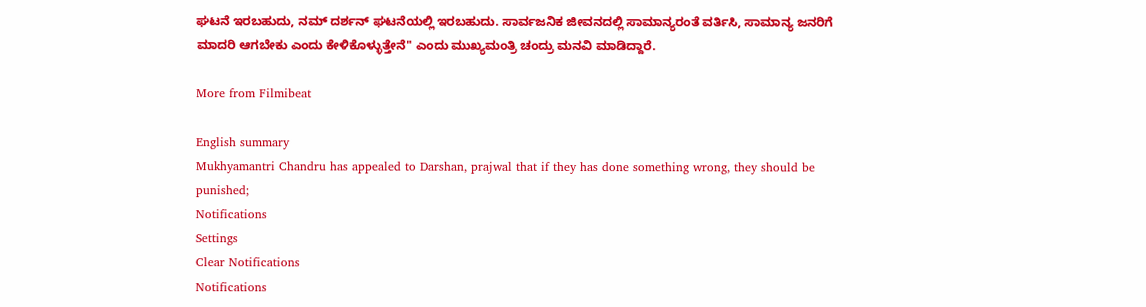ಘಟನೆ ಇರಬಹುದು, ನಮ್ ದರ್ಶನ್ ಘಟನೆಯಲ್ಲಿ ಇರಬಹುದು. ಸಾರ್ವಜನಿಕ ಜೀವನದಲ್ಲಿ ಸಾಮಾನ್ಯರಂತೆ ವರ್ತಿಸಿ, ಸಾಮಾನ್ಯ ಜನರಿಗೆ ಮಾದರಿ ಆಗಬೇಕು ಎಂದು ಕೇಳಿಕೊಳ್ಳುತ್ತೇನೆ" ಎಂದು ಮುಖ್ಯಮಂತ್ರಿ ಚಂದ್ರು ಮನವಿ ಮಾಡಿದ್ದಾರೆ.

More from Filmibeat

English summary
Mukhyamantri Chandru has appealed to Darshan, prajwal that if they has done something wrong, they should be punished;
Notifications
Settings
Clear Notifications
Notifications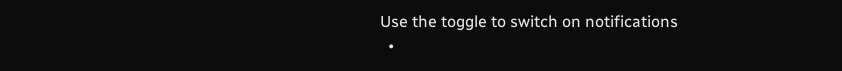Use the toggle to switch on notifications
  •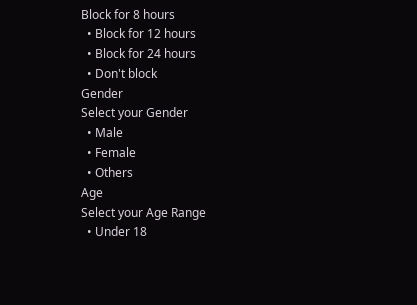Block for 8 hours
  • Block for 12 hours
  • Block for 24 hours
  • Don't block
Gender
Select your Gender
  • Male
  • Female
  • Others
Age
Select your Age Range
  • Under 18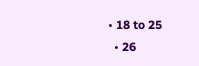• 18 to 25
  • 26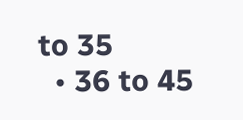to 35
  • 36 to 45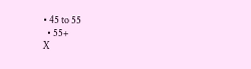• 45 to 55
  • 55+
X